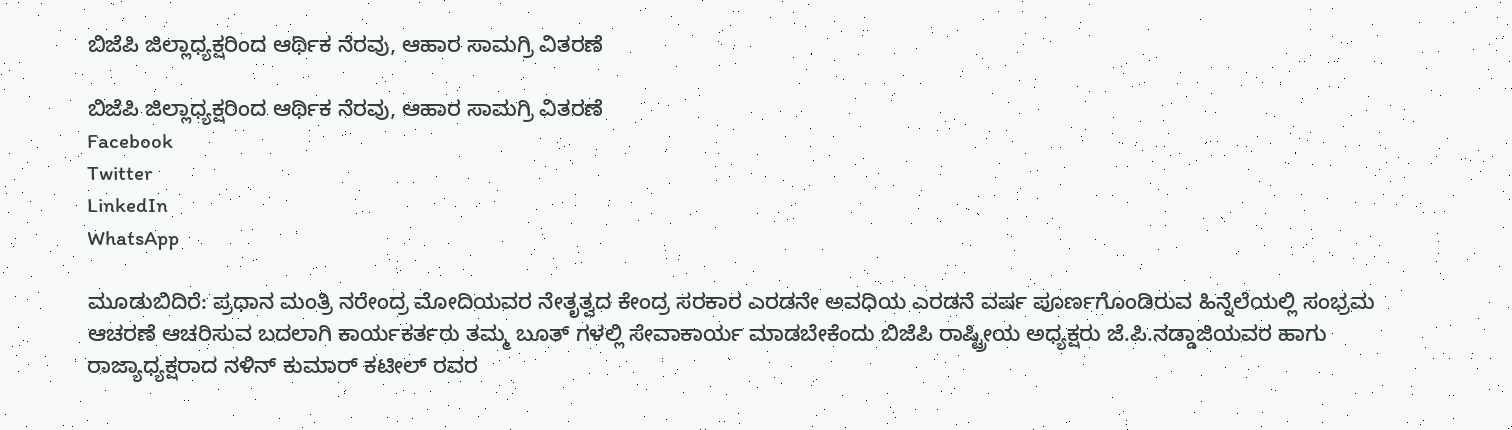ಬಿಜೆಪಿ ಜಿಲ್ಲಾಧ್ಯಕ್ಷರಿಂದ ಆರ್ಥಿಕ ನೆರವು, ಆಹಾರ ಸಾಮಗ್ರಿ ವಿತರಣೆ

ಬಿಜೆಪಿ ಜಿಲ್ಲಾಧ್ಯಕ್ಷರಿಂದ ಆರ್ಥಿಕ ನೆರವು, ಆಹಾರ ಸಾಮಗ್ರಿ ವಿತರಣೆ
Facebook
Twitter
LinkedIn
WhatsApp

ಮೂಡುಬಿದಿರೆ: ಪ್ರಧಾನ ಮಂತ್ರಿ ನರೇಂದ್ರ ಮೋದಿಯವರ ನೇತೃತ್ವದ ಕೇಂದ್ರ ಸರಕಾರ ಎರಡನೇ ಅವಧಿಯ ಎರಡನೆ ವರ್ಷ ಪೂರ್ಣಗೊಂಡಿರುವ ಹಿನ್ನೆಲೆಯಲ್ಲಿ ಸಂಭ್ರಮ ಆಚರಣೆ ಆಚರಿಸುವ ಬದಲಾಗಿ ಕಾರ್ಯಕರ್ತರು ತಮ್ಮ ಬೂತ್ ಗಳಲ್ಲಿ ಸೇವಾಕಾರ್ಯ ಮಾಡಬೇಕೆಂದು ಬಿಜೆಪಿ ರಾಷ್ಟ್ರೀಯ ಅಧ್ಯಕ್ಷರು ಜೆ.ಪಿ.ನಡ್ಡಾಜಿಯವರ ಹಾಗು ರಾಜ್ಯಾಧ್ಯಕ್ಷರಾದ ನಳಿನ್ ಕುಮಾರ್ ಕಟೀಲ್ ರವರ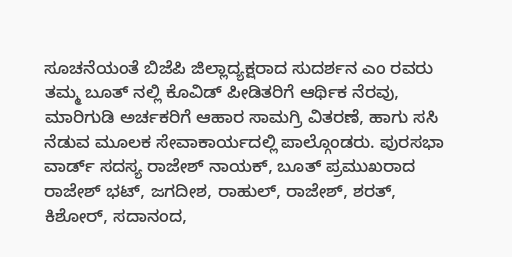ಸೂಚನೆಯಂತೆ ಬಿಜೆಪಿ ಜಿಲ್ಲಾದ್ಯಕ್ಷರಾದ ಸುದರ್ಶನ ಎಂ ರವರು ತಮ್ಮ ಬೂತ್ ನಲ್ಲಿ ಕೊವಿಡ್ ಪೀಡಿತರಿಗೆ ಆರ್ಥಿಕ ನೆರವು, ಮಾರಿಗುಡಿ ಅರ್ಚಕರಿಗೆ ಆಹಾರ ಸಾಮಗ್ರಿ ವಿತರಣೆ, ಹಾಗು ಸಸಿ ನೆಡುವ ಮೂಲಕ ಸೇವಾಕಾರ್ಯದಲ್ಲಿ ಪಾಲ್ಗೊಂಡರು. ಪುರಸಭಾ ವಾರ್ಡ್ ಸದಸ್ಯ ರಾಜೇಶ್ ನಾಯಕ್, ಬೂತ್ ಪ್ರಮುಖರಾದ ರಾಜೇಶ್ ಭಟ್, ಜಗದೀಶ, ರಾಹುಲ್, ರಾಜೇಶ್, ಶರತ್, ಕಿಶೋರ್, ಸದಾನಂದ,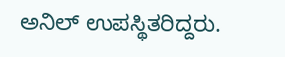ಅನಿಲ್ ಉಪಸ್ಥಿತರಿದ್ದರು.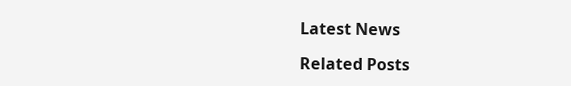Latest News

Related Posts